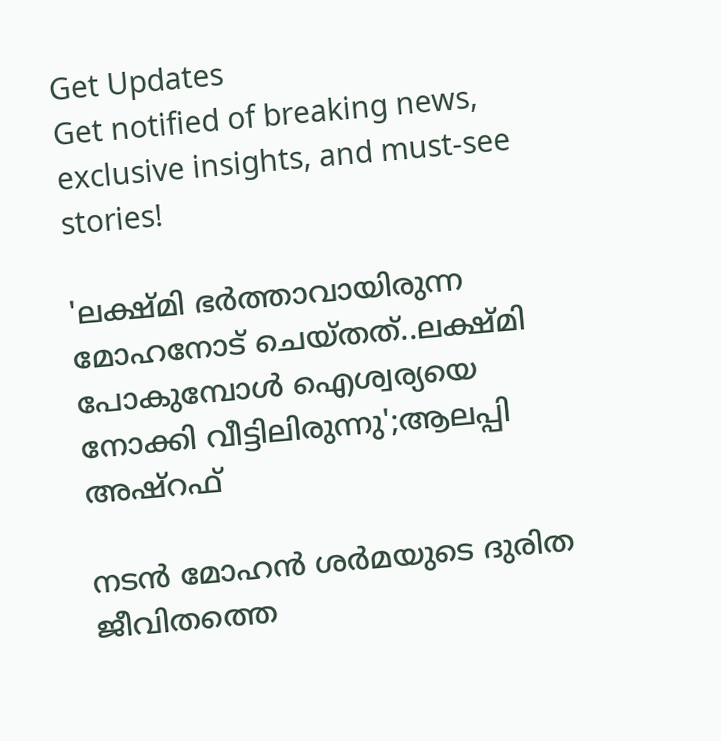Get Updates
Get notified of breaking news, exclusive insights, and must-see stories!

'ലക്ഷ്മി ഭർത്താവായിരുന്ന മോഹനോട് ചെയ്തത്..ലക്ഷ്മി പോകുമ്പോൾ ഐശ്വര്യയെ നോക്കി വീട്ടിലിരുന്നു';ആലപ്പി അഷ്റഫ്

നടൻ മോഹന്‍ ശര്‍മയുടെ ദുരിത ജീവിതത്തെ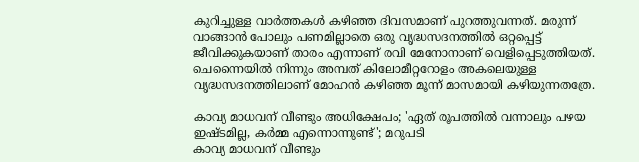കുറിച്ചുള്ള വാർത്തകൾ കഴിഞ്ഞ ദിവസമാണ് പുറത്തുവന്നത്. മരുന്ന് വാങ്ങാന്‍ പോലും പണമില്ലാതെ ഒരു വൃദ്ധസദനത്തിൽ ഒറ്റപ്പെട്ട് ജീവിക്കുകയാണ് താരം എന്നാണ് രവി മേനോനാണ് വെളിപ്പെടുത്തിയത്. ചെന്നൈയില്‍ നിന്നും അമ്പത് കിലോമീറ്ററോളം അകലെയുള്ള വൃദ്ധസദനത്തിലാണ് മോഹന്‍ കഴിഞ്ഞ മൂന്ന് മാസമായി കഴിയുന്നതത്രേ.

കാവ്യ മാധവന് വീണ്ടും അധിക്ഷേപം; 'ഏത് രൂപത്തിൽ വന്നാലും പഴയ ഇഷ്ടമില്ല, കർമ്മ എന്നൊന്നുണ്ട്'; മറുപടി
കാവ്യ മാധവന് വീണ്ടും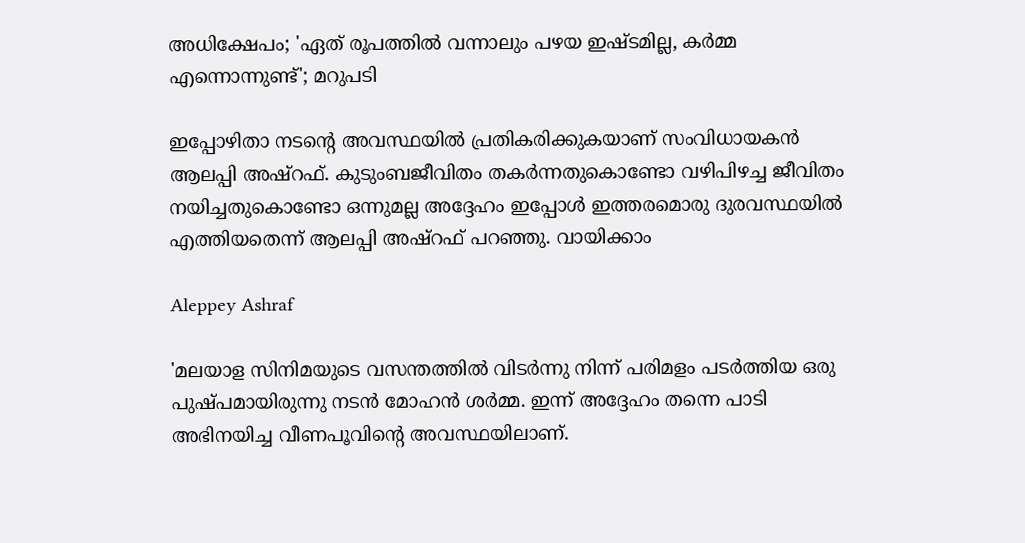അധിക്ഷേപം; 'ഏത് രൂപത്തിൽ വന്നാലും പഴയ ഇഷ്ടമില്ല, കർമ്മ എന്നൊന്നുണ്ട്'; മറുപടി

ഇപ്പോഴിതാ നടൻ്റെ അവസ്ഥയിൽ പ്രതികരിക്കുകയാണ് സംവിധായകൻ ആലപ്പി അഷ്റഫ്. കുടുംബജീവിതം തകർന്നതുകൊണ്ടോ വഴിപിഴച്ച ജീവിതം നയിച്ചതുകൊണ്ടോ ഒന്നുമല്ല അദ്ദേഹം ഇപ്പോൾ ഇത്തരമൊരു ദുരവസ്ഥയിൽ എത്തിയതെന്ന് ആലപ്പി അഷ്റഫ് പറഞ്ഞു. വായിക്കാം

Aleppey Ashraf

'മലയാള സിനിമയുടെ വസന്തത്തിൽ വിടർന്നു നിന്ന് പരിമളം പടർത്തിയ ഒരു പുഷ്പമായിരുന്നു നടൻ മോഹൻ ശർമ്മ. ഇന്ന് അദ്ദേഹം തന്നെ പാടി അഭിനയിച്ച വീണപൂവിന്‍റെ അവസ്ഥയിലാണ്.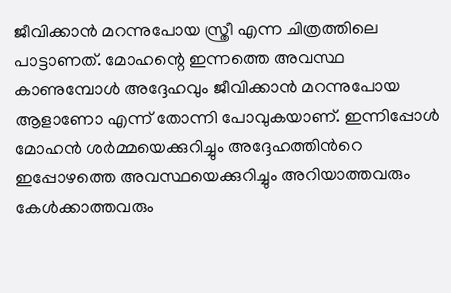ജീവിക്കാൻ മറന്നുപോയ സ്ത്രീ എന്ന ചിത്രത്തിലെ പാട്ടാണത്. മോഹന്റെ ഇന്നത്തെ അവസ്ഥ കാണുമ്പോൾ അദ്ദേഹവും ജീവിക്കാൻ മറന്നുപോയ ആളാണോ എന്ന് തോന്നി പോവുകയാണ്. ഇന്നിപ്പോൾ മോഹൻ ശർമ്മയെക്കുറിച്ചും അദ്ദേഹത്തിൻറെ ഇപ്പോഴത്തെ അവസ്ഥയെക്കുറിച്ചും അറിയാത്തവരും കേൾക്കാത്തവരും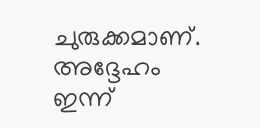ചുരുക്കമാണ്. അദ്ദേഹം ഇന്ന്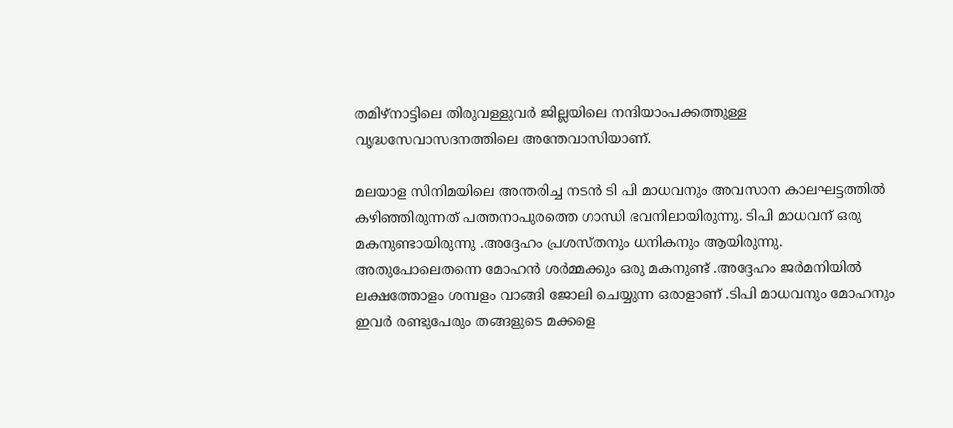തമിഴ്നാട്ടിലെ തിരുവള്ളുവർ ജില്ലയിലെ നന്ദിയാംപക്കത്തുള്ള വൃദ്ധസേവാസദനത്തിലെ അന്തേവാസിയാണ്.

മലയാള സിനിമയിലെ അന്തരിച്ച നടൻ ടി പി മാധവനും അവസാന കാലഘട്ടത്തിൽ കഴിഞ്ഞിരുന്നത് പത്തനാപുരത്തെ ഗാന്ധി ഭവനിലായിരുന്നു. ടിപി മാധവന് ഒരു മകനുണ്ടായിരുന്നു .അദ്ദേഹം പ്രശസ്തനും ധനികനും ആയിരുന്നു. അതുപോലെതന്നെ മോഹൻ ശർമ്മക്കും ഒരു മകനുണ്ട് .അദ്ദേഹം ജർമനിയിൽ ലക്ഷത്തോളം ശമ്പളം വാങ്ങി ജോലി ചെയ്യുന്ന ഒരാളാണ് .ടിപി മാധവനും മോഹനും ഇവർ രണ്ടുപേരും തങ്ങളുടെ മക്കളെ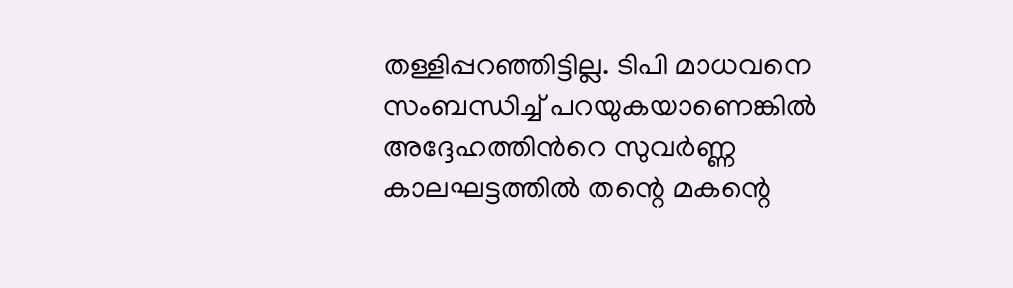തള്ളിപ്പറഞ്ഞിട്ടില്ല. ടിപി മാധവനെ സംബന്ധിച്ച് പറയുകയാണെങ്കിൽ അദ്ദേഹത്തിൻറെ സുവർണ്ണ കാലഘട്ടത്തിൽ തന്റെ മകന്റെ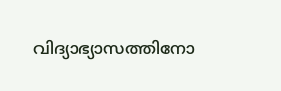വിദ്യാഭ്യാസത്തിനോ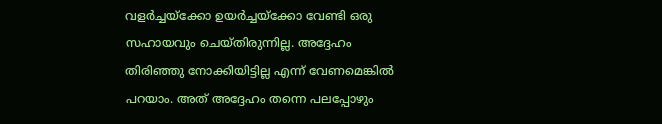വളർച്ചയ്ക്കോ ഉയർച്ചയ്ക്കോ വേണ്ടി ഒരു സഹായവും ചെയ്തിരുന്നില്ല. അദ്ദേഹം തിരിഞ്ഞു നോക്കിയിട്ടില്ല എന്ന് വേണമെങ്കിൽ പറയാം. അത് അദ്ദേഹം തന്നെ പലപ്പോഴും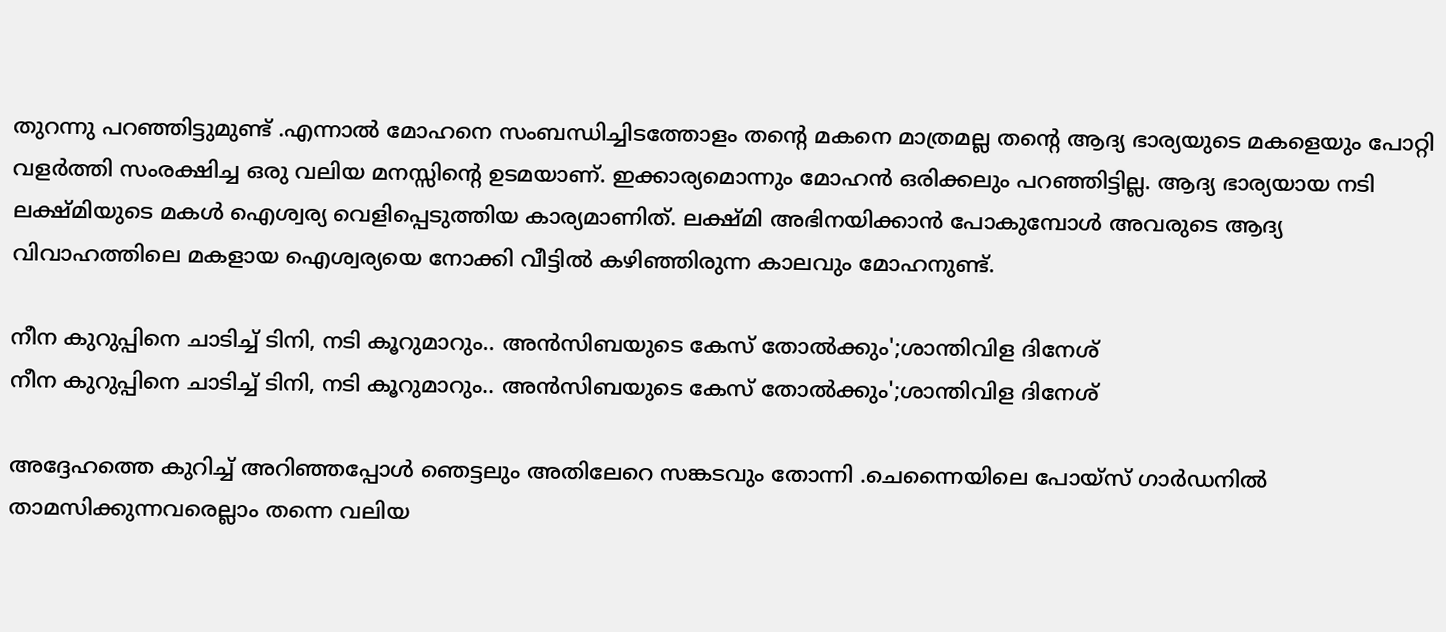തുറന്നു പറഞ്ഞിട്ടുമുണ്ട് .എന്നാൽ മോഹനെ സംബന്ധിച്ചിടത്തോളം തന്റെ മകനെ മാത്രമല്ല തന്റെ ആദ്യ ഭാര്യയുടെ മകളെയും പോറ്റി വളർത്തി സംരക്ഷിച്ച ഒരു വലിയ മനസ്സിന്റെ ഉടമയാണ്. ഇക്കാര്യമൊന്നും മോഹൻ ഒരിക്കലും പറഞ്ഞിട്ടില്ല. ആദ്യ ഭാര്യയായ നടി ലക്ഷ്മിയുടെ മകൾ ഐശ്വര്യ വെളിപ്പെടുത്തിയ കാര്യമാണിത്. ലക്ഷ്മി അഭിനയിക്കാൻ പോകുമ്പോൾ അവരുടെ ആദ്യ വിവാഹത്തിലെ മകളായ ഐശ്വര്യയെ നോക്കി വീട്ടിൽ കഴിഞ്ഞിരുന്ന കാലവും മോഹനുണ്ട്.

നീന കുറുപ്പിനെ ചാടിച്ച് ടിനി, നടി കൂറുമാറും.. അൻസിബയുടെ കേസ് തോൽക്കും';ശാന്തിവിള ദിനേശ്
നീന കുറുപ്പിനെ ചാടിച്ച് ടിനി, നടി കൂറുമാറും.. അൻസിബയുടെ കേസ് തോൽക്കും';ശാന്തിവിള ദിനേശ്

അദ്ദേഹത്തെ കുറിച്ച് അറിഞ്ഞപ്പോൾ ഞെട്ടലും അതിലേറെ സങ്കടവും തോന്നി .ചെന്നൈയിലെ പോയ്സ് ഗാർഡനിൽ താമസിക്കുന്നവരെല്ലാം തന്നെ വലിയ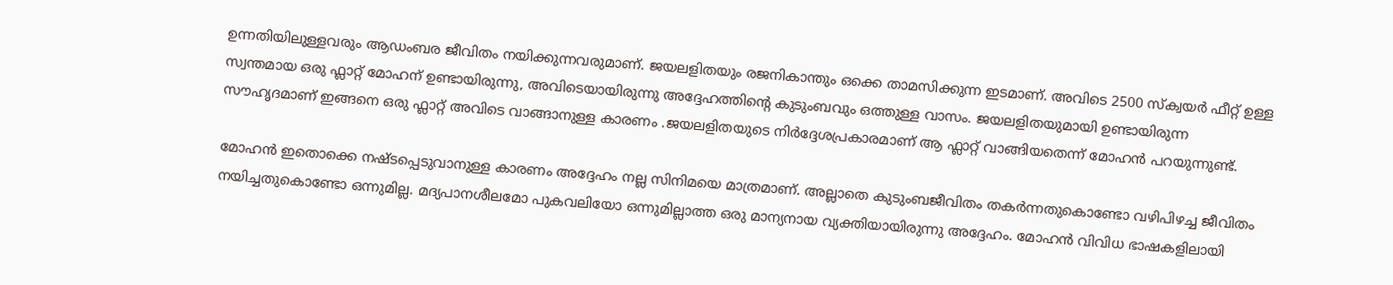ഉന്നതിയിലുള്ളവരും ആഡംബര ജീവിതം നയിക്കുന്നവരുമാണ്. ജയലളിതയും രജനികാന്തും ഒക്കെ താമസിക്കുന്ന ഇടമാണ്. അവിടെ 2500 സ്ക്വയർ ഫീറ്റ് ഉള്ള സ്വന്തമായ ഒരു ഫ്ലാറ്റ് മോഹന് ഉണ്ടായിരുന്നു, അവിടെയായിരുന്നു അദ്ദേഹത്തിന്റെ കുടുംബവും ഒത്തുള്ള വാസം. ജയലളിതയുമായി ഉണ്ടായിരുന്ന സൗഹൃദമാണ് ഇങ്ങനെ ഒരു ഫ്ലാറ്റ് അവിടെ വാങ്ങാനുള്ള കാരണം .ജയലളിതയുടെ നിർദ്ദേശപ്രകാരമാണ് ആ ഫ്ലാറ്റ് വാങ്ങിയതെന്ന് മോഹൻ പറയുന്നുണ്ട്.

മോഹൻ ഇതൊക്കെ നഷ്ടപ്പെടുവാനുള്ള കാരണം അദ്ദേഹം നല്ല സിനിമയെ മാത്രമാണ്. അല്ലാതെ കുടുംബജീവിതം തകർന്നതുകൊണ്ടോ വഴിപിഴച്ച ജീവിതം നയിച്ചതുകൊണ്ടോ ഒന്നുമില്ല. മദ്യപാനശീലമോ പുകവലിയോ ഒന്നുമില്ലാത്ത ഒരു മാന്യനായ വ്യക്തിയായിരുന്നു അദ്ദേഹം. മോഹൻ വിവിധ ഭാഷകളിലായി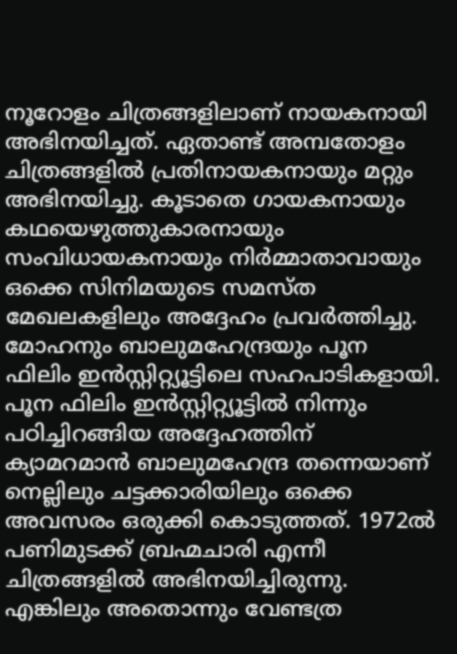നൂറോളം ചിത്രങ്ങളിലാണ് നായകനായി അഭിനയിച്ചത്. ഏതാണ്ട് അമ്പതോളം ചിത്രങ്ങളിൽ പ്രതിനായകനായും മറ്റും അഭിനയിച്ചു. കൂടാതെ ഗായകനായും കഥയെഴുത്തുകാരനായും സംവിധായകനായും നിർമ്മാതാവായും ഒക്കെ സിനിമയുടെ സമസ്ത മേഖലകളിലും അദ്ദേഹം പ്രവർത്തിച്ചു. മോഹനും ബാലുമഹേന്ദ്രയും പൂന ഫിലിം ഇൻസ്റ്റിറ്റ്യൂട്ടിലെ സഹപാടികളായി. പൂന ഫിലിം ഇൻസ്റ്റിറ്റ്യൂട്ടിൽ നിന്നും പഠിച്ചിറങ്ങിയ അദ്ദേഹത്തിന് ക്യാമറമാൻ ബാലുമഹേന്ദ്ര തന്നെയാണ് നെല്ലിലും ചട്ടക്കാരിയിലും ഒക്കെ അവസരം ഒരുക്കി കൊടുത്തത്. 1972ൽ പണിമുടക്ക് ബ്രഹ്മചാരി എന്നീ ചിത്രങ്ങളിൽ അഭിനയിച്ചിരുന്നു. എങ്കിലും അതൊന്നും വേണ്ടത്ര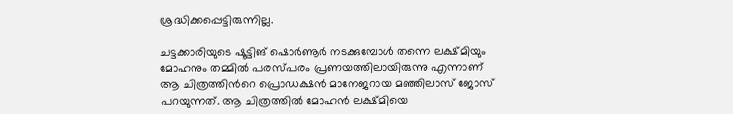ശ്രദ്ധിക്കപ്പെട്ടിരുന്നില്ല.

ചട്ടക്കാരിയുടെ ഷൂട്ടിങ് ഷൊർണൂർ നടക്കുമ്പോൾ തന്നെ ലക്ഷ്മിയും മോഹനും തമ്മിൽ പരസ്പരം പ്രണയത്തിലായിരുന്നു എന്നാണ് ആ ചിത്രത്തിൻറെ പ്രൊഡക്ഷൻ മാനേജറായ മഞ്ഞിലാസ് ജോസ് പറയുന്നത്. ആ ചിത്രത്തിൽ മോഹൻ ലക്ഷ്മിയെ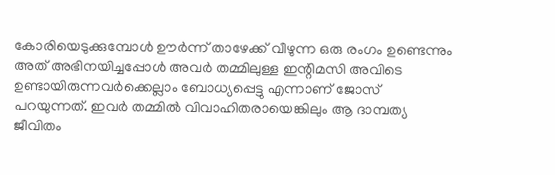കോരിയെടുക്കുമ്പോൾ ഊർന്ന് താഴേക്ക് വീഴുന്ന ഒരു രംഗം ഉണ്ടെന്നും അത് അഭിനയിച്ചപ്പോൾ അവർ തമ്മിലുള്ള ഇന്റിമസി അവിടെ ഉണ്ടായിരുന്നവർക്കെല്ലാം ബോധ്യപ്പെട്ടു എന്നാണ് ജോസ് പറയുന്നത്. ഇവർ തമ്മിൽ വിവാഹിതരായെങ്കിലും ആ ദാമ്പത്യ ജീവിതം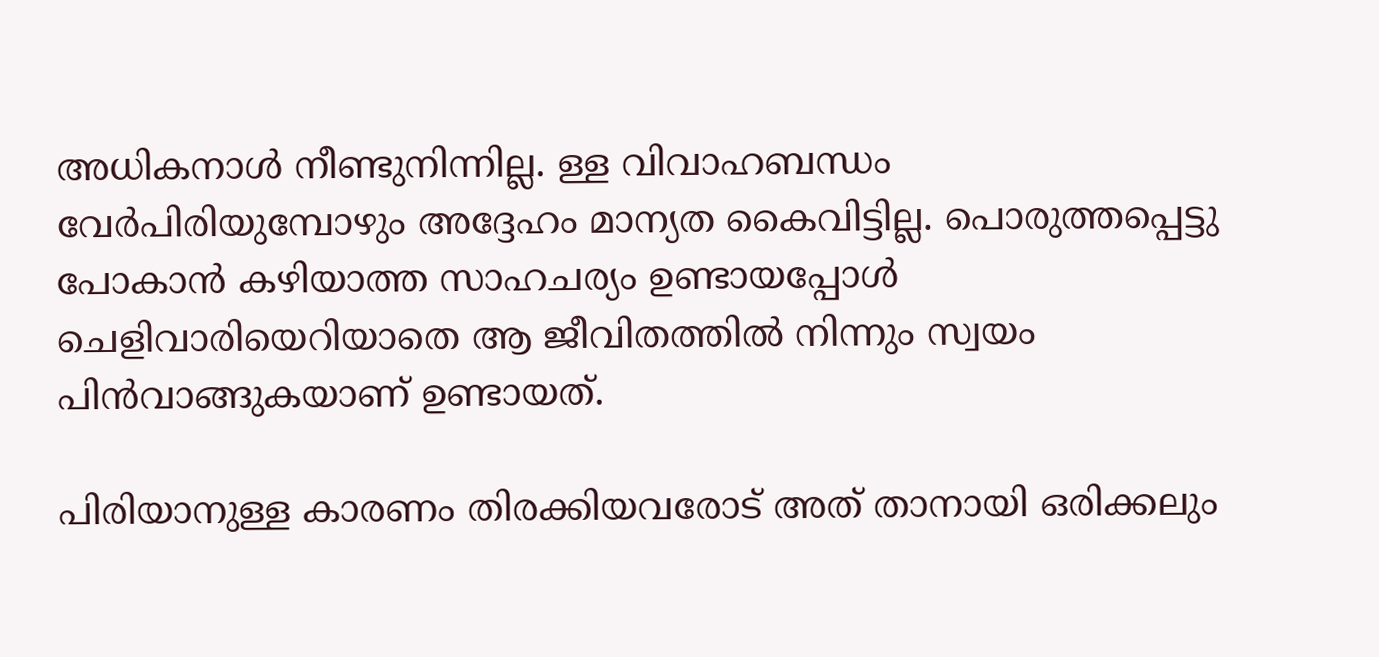അധികനാൾ നീണ്ടുനിന്നില്ല. ള്ള വിവാഹബന്ധം വേർപിരിയുമ്പോഴും അദ്ദേഹം മാന്യത കൈവിട്ടില്ല. പൊരുത്തപ്പെട്ടു പോകാൻ കഴിയാത്ത സാഹചര്യം ഉണ്ടായപ്പോൾ ചെളിവാരിയെറിയാതെ ആ ജീവിതത്തിൽ നിന്നും സ്വയം പിൻവാങ്ങുകയാണ് ഉണ്ടായത്.

പിരിയാനുള്ള കാരണം തിരക്കിയവരോട് അത് താനായി ഒരിക്കലും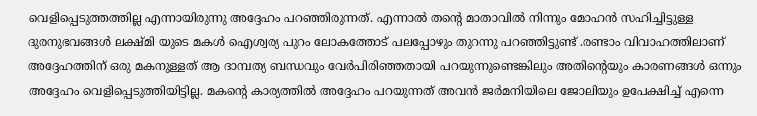വെളിപ്പെടുത്തത്തില്ല എന്നായിരുന്നു അദ്ദേഹം പറഞ്ഞിരുന്നത്. എന്നാൽ തന്റെ മാതാവിൽ നിന്നും മോഹൻ സഹിച്ചിട്ടുള്ള ദുരനുഭവങ്ങൾ ലക്ഷ്മി യുടെ മകൾ ഐശ്വര്യ പുറം ലോകത്തോട് പലപ്പോഴും തുറന്നു പറഞ്ഞിട്ടുണ്ട് .രണ്ടാം വിവാഹത്തിലാണ് അദ്ദേഹത്തിന് ഒരു മകനുള്ളത് ആ ദാമ്പത്യ ബന്ധവും വേർപിരിഞ്ഞതായി പറയുന്നുണ്ടെങ്കിലും അതിന്റെയും കാരണങ്ങൾ ഒന്നും അദ്ദേഹം വെളിപ്പെടുത്തിയിട്ടില്ല. മകന്റെ കാര്യത്തിൽ അദ്ദേഹം പറയുന്നത് അവൻ ജർമനിയിലെ ജോലിയും ഉപേക്ഷിച്ച് എന്നെ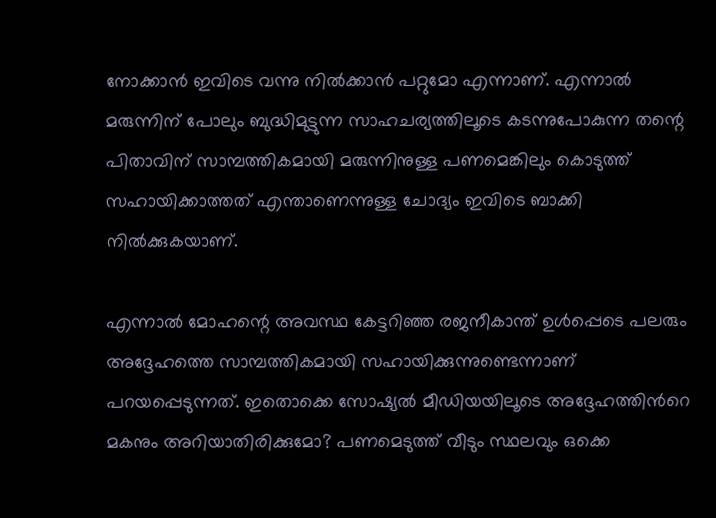നോക്കാൻ ഇവിടെ വന്നു നിൽക്കാൻ പറ്റുമോ എന്നാണ്. എന്നാൽ മരുന്നിന് പോലും ബുദ്ധിമുട്ടുന്ന സാഹചര്യത്തിലൂടെ കടന്നുപോകുന്ന തന്റെ പിതാവിന് സാമ്പത്തികമായി മരുന്നിനുള്ള പണമെങ്കിലും കൊടുത്ത് സഹായിക്കാത്തത് എന്താണെന്നുള്ള ചോദ്യം ഇവിടെ ബാക്കി നിൽക്കുകയാണ്.

എന്നാൽ മോഹന്റെ അവസ്ഥ കേട്ടറിഞ്ഞ രജനീകാന്ത് ഉൾപ്പെടെ പലരും അദ്ദേഹത്തെ സാമ്പത്തികമായി സഹായിക്കുന്നുണ്ടെന്നാണ് പറയപ്പെടുന്നത്. ഇതൊക്കെ സോഷ്യൽ മീഡിയയിലൂടെ അദ്ദേഹത്തിൻറെ മകനും അറിയാതിരിക്കുമോ? പണമെടുത്ത് വീടും സ്ഥലവും ഒക്കെ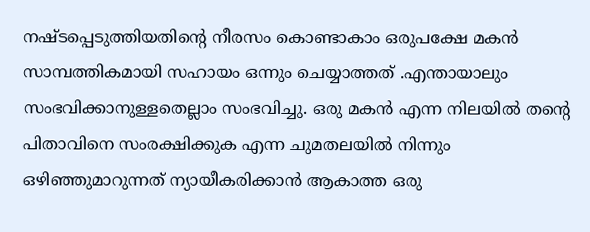നഷ്ടപ്പെടുത്തിയതിന്റെ നീരസം കൊണ്ടാകാം ഒരുപക്ഷേ മകൻ സാമ്പത്തികമായി സഹായം ഒന്നും ചെയ്യാത്തത് .എന്തായാലും സംഭവിക്കാനുള്ളതെല്ലാം സംഭവിച്ചു. ഒരു മകൻ എന്ന നിലയിൽ തന്റെ പിതാവിനെ സംരക്ഷിക്കുക എന്ന ചുമതലയിൽ നിന്നും ഒഴിഞ്ഞുമാറുന്നത് ന്യായീകരിക്കാൻ ആകാത്ത ഒരു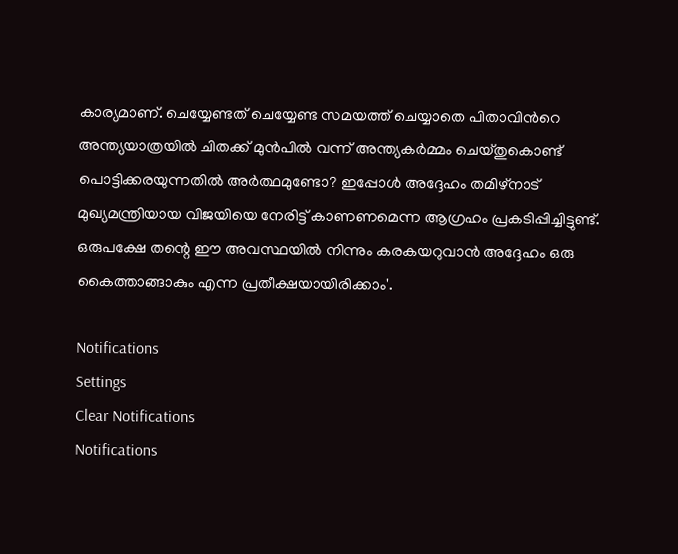കാര്യമാണ്. ചെയ്യേണ്ടത് ചെയ്യേണ്ട സമയത്ത് ചെയ്യാതെ പിതാവിൻറെ അന്ത്യയാത്രയിൽ ചിതക്ക് മുൻപിൽ വന്ന് അന്ത്യകർമ്മം ചെയ്തുകൊണ്ട് പൊട്ടിക്കരയുന്നതിൽ അർത്ഥമുണ്ടോ? ഇപ്പോൾ അദ്ദേഹം തമിഴ്നാട് മുഖ്യമന്ത്രിയായ വിജയിയെ നേരിട്ട് കാണണമെന്ന ആഗ്രഹം പ്രകടിപ്പിച്ചിട്ടുണ്ട്. ഒരുപക്ഷേ തന്റെ ഈ അവസ്ഥയിൽ നിന്നും കരകയറുവാൻ അദ്ദേഹം ഒരു കൈത്താങ്ങാകും എന്ന പ്രതീക്ഷയായിരിക്കാം'.

Notifications
Settings
Clear Notifications
Notifications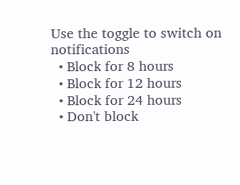Use the toggle to switch on notifications
  • Block for 8 hours
  • Block for 12 hours
  • Block for 24 hours
  • Don't block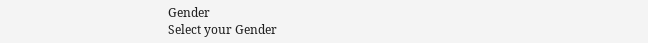Gender
Select your Gender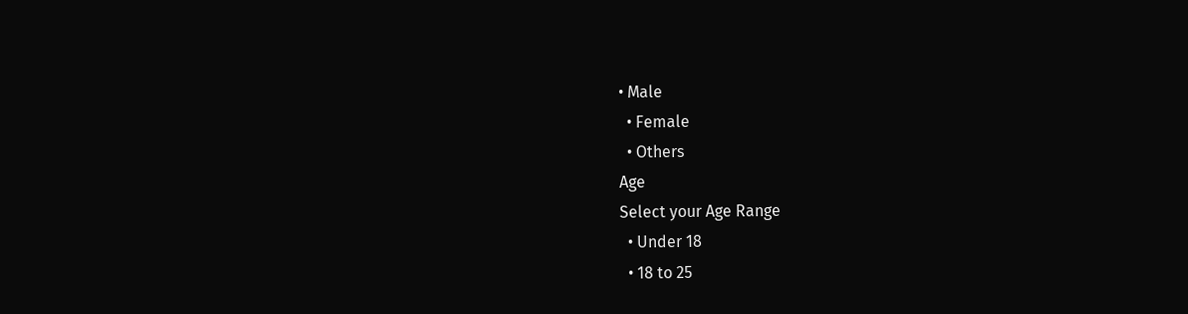• Male
  • Female
  • Others
Age
Select your Age Range
  • Under 18
  • 18 to 25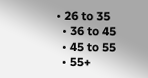• 26 to 35
  • 36 to 45
  • 45 to 55
  • 55+